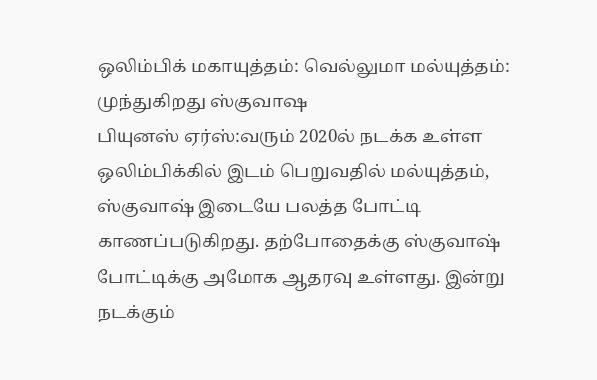ஒலிம்பிக் மகாயுத்தம்: வெல்லுமா மல்யுத்தம்: முந்துகிறது ஸ்குவாஷ
பியுனஸ் ஏர்ஸ்:வரும் 2020ல் நடக்க உள்ள ஒலிம்பிக்கில் இடம் பெறுவதில் மல்யுத்தம், ஸ்குவாஷ் இடையே பலத்த போட்டி காணப்படுகிறது. தற்போதைக்கு ஸ்குவாஷ் போட்டிக்கு அமோக ஆதரவு உள்ளது. இன்று நடக்கும்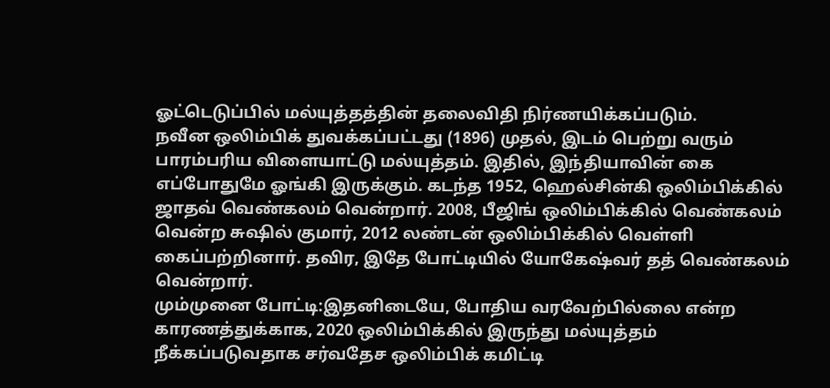ஓட்டெடுப்பில் மல்யுத்தத்தின் தலைவிதி நிர்ணயிக்கப்படும்.
நவீன ஒலிம்பிக் துவக்கப்பட்டது (1896) முதல், இடம் பெற்று வரும் பாரம்பரிய விளையாட்டு மல்யுத்தம். இதில், இந்தியாவின் கை எப்போதுமே ஓங்கி இருக்கும். கடந்த 1952, ஹெல்சின்கி ஒலிம்பிக்கில் ஜாதவ் வெண்கலம் வென்றார். 2008, பீஜிங் ஒலிம்பிக்கில் வெண்கலம் வென்ற சுஷில் குமார், 2012 லண்டன் ஒலிம்பிக்கில் வெள்ளி கைப்பற்றினார். தவிர, இதே போட்டியில் யோகேஷ்வர் தத் வெண்கலம் வென்றார்.
மும்முனை போட்டி:இதனிடையே, போதிய வரவேற்பில்லை என்ற காரணத்துக்காக, 2020 ஒலிம்பிக்கில் இருந்து மல்யுத்தம் நீக்கப்படுவதாக சர்வதேச ஒலிம்பிக் கமிட்டி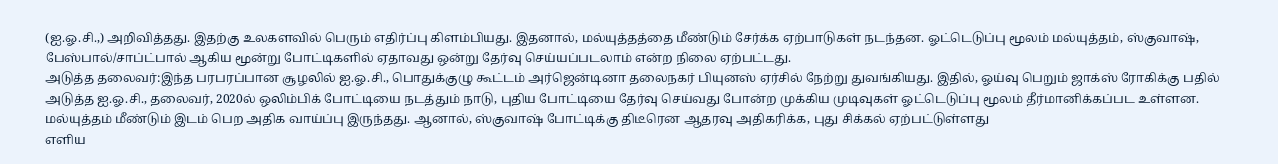(ஐ.ஓ.சி.,) அறிவித்தது. இதற்கு உலகளவில் பெரும் எதிர்ப்பு கிளம்பியது. இதனால், மல்யுத்தத்தை மீண்டும் சேர்க்க ஏற்பாடுகள் நடந்தன. ஓட்டெடுப்பு மூலம் மல்யுத்தம், ஸ்குவாஷ், பேஸ்பால்/சாப்ட்பால் ஆகிய மூன்று போட்டிகளில் ஏதாவது ஒன்று தேர்வு செய்யப்படலாம் என்ற நிலை ஏற்பட்டது.
அடுத்த தலைவர்:இந்த பரபரப்பான சூழலில் ஐ.ஓ.சி., பொதுக்குழு கூட்டம் அர்ஜென்டினா தலைநகர் பியுனஸ் ஏர்சில் நேற்று துவங்கியது. இதில், ஓய்வு பெறும் ஜாக்ஸ் ரோகிக்கு பதில் அடுத்த ஐ.ஓ.சி., தலைவர், 2020ல் ஒலிம்பிக் போட்டியை நடத்தும் நாடு, புதிய போட்டியை தேர்வு செய்வது போன்ற முக்கிய முடிவுகள் ஓட்டெடுப்பு மூலம் தீர்மானிக்கப்பட உள்ளன. மல்யுத்தம் மீண்டும் இடம் பெற அதிக வாய்ப்பு இருந்தது. ஆனால், ஸ்குவாஷ் போட்டிக்கு திடீரென ஆதரவு அதிகரிக்க, புது சிக்கல் ஏற்பட்டுள்ளது
எளிய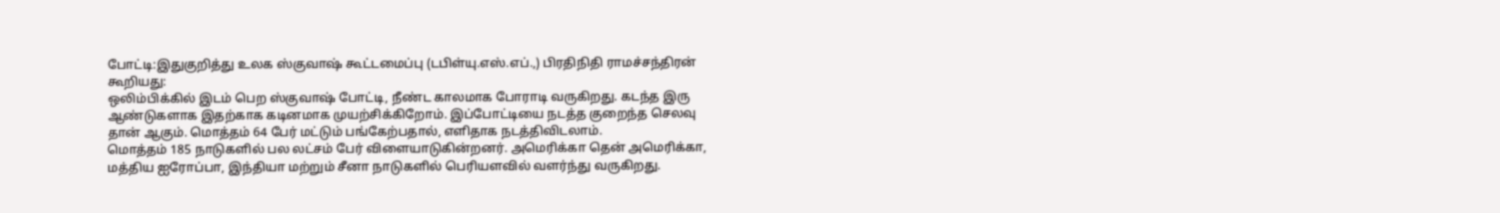போட்டி:இதுகுறித்து உலக ஸ்குவாஷ் கூட்டமைப்பு (டபிள்யு.எஸ்.எப்.,) பிரதிநிதி ராமச்சந்திரன் கூறியது:
ஒலிம்பிக்கில் இடம் பெற ஸ்குவாஷ் போட்டி, நீண்ட காலமாக போராடி வருகிறது. கடந்த இரு ஆண்டுகளாக இதற்காக கடினமாக முயற்சிக்கிறோம். இப்போட்டியை நடத்த குறைந்த செலவு தான் ஆகும். மொத்தம் 64 பேர் மட்டும் பங்கேற்பதால், எளிதாக நடத்திவிடலாம்.
மொத்தம் 185 நாடுகளில் பல லட்சம் பேர் விளையாடுகின்றனர். அமெரிக்கா தென் அமெரிக்கா, மத்திய ஐரோப்பா, இந்தியா மற்றும் சீனா நாடுகளில் பெரியளவில் வளர்ந்து வருகிறது.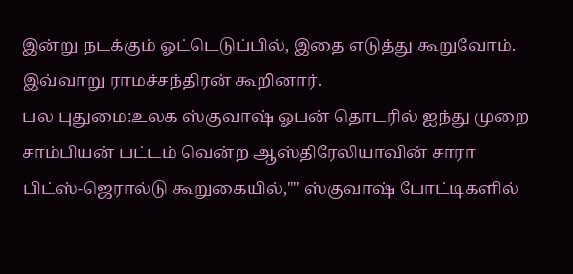இன்று நடக்கும் ஓட்டெடுப்பில், இதை எடுத்து கூறுவோம்.
இவ்வாறு ராமச்சந்திரன் கூறினார்.
பல புதுமை:உலக ஸ்குவாஷ் ஓபன் தொடரில் ஐந்து முறை சாம்பியன் பட்டம் வென்ற ஆஸ்திரேலியாவின் சாரா பிட்ஸ்-ஜெரால்டு கூறுகையில்,"" ஸ்குவாஷ் போட்டிகளில்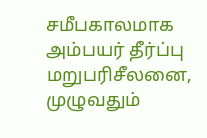சமீபகாலமாக அம்பயர் தீர்ப்பு மறுபரிசீலனை, முழுவதும்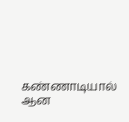கண்ணாடியால் ஆன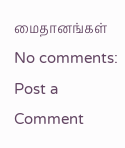மைதானங்கள்
No comments:
Post a Comment